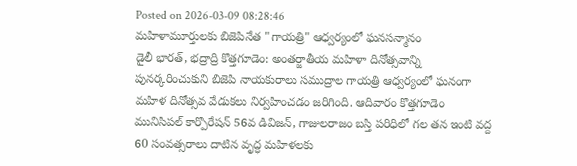Posted on 2026-03-09 08:28:46
మహిళామూర్తులకు బిజెపినేత "గాయత్రి" ఆధ్వర్యంలో ఘనసన్మానం
డైలీ భారత్, భద్రాద్రి కొత్తగూడెం: అంతర్జాతీయ మహిళా దినోత్సవాన్ని పునర్కరించుకుని బిజెపి నాయకురాలు సముద్రాల గాయత్రి ఆధ్వర్యంలో ఘనంగా మహిళ దినోత్సవ వేడుకలు నిర్వహించడం జరిగింది. ఆదివారం కొత్తగూడెం మునిసిపల్ కార్పొరేషన్ 56వ డివిజన్, గాజులరాజం బస్తి పరిధిలో గల తన ఇంటి వద్ద 60 సంవత్సరాలు దాటిన వృద్ధ మహిళలకు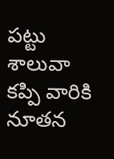పట్టు శాలువా కప్పి వారికి నూతన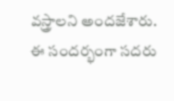వస్త్రాలని అందజేశారు. ఈ సందర్భంగా సదరు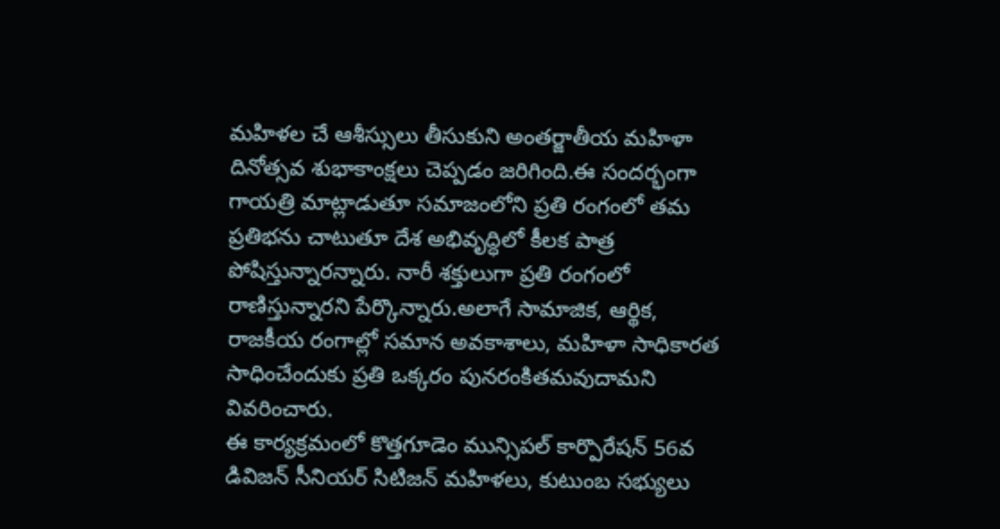మహిళల చే ఆశీస్సులు తీసుకుని అంతర్జాతీయ మహిళా దినోత్సవ శుభాకాంక్షలు చెప్పడం జరిగింది.ఈ సందర్భంగా గాయత్రి మాట్లాడుతూ సమాజంలోని ప్రతి రంగంలో తమ ప్రతిభను చాటుతూ దేశ అభివృద్ధిలో కీలక పాత్ర పోషిస్తున్నారన్నారు. నారీ శక్తులుగా ప్రతి రంగంలో రాణిస్తున్నారని పేర్కొన్నారు.అలాగే సామాజిక, ఆర్థిక, రాజకీయ రంగాల్లో సమాన అవకాశాలు, మహిళా సాధికారత సాధించేందుకు ప్రతి ఒక్కరం పునరంకితమవుదామని వివరించారు.
ఈ కార్యక్రమంలో కొత్తగూడెం మున్సిపల్ కార్పొరేషన్ 56వ డివిజన్ సీనియర్ సిటిజన్ మహిళలు, కుటుంబ సభ్యులు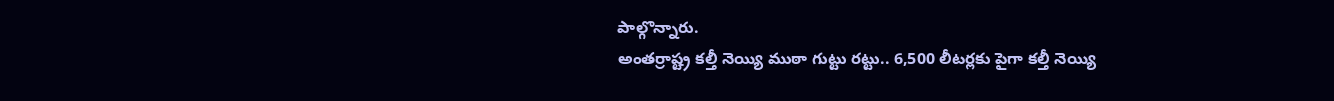పాల్గొన్నారు.
అంతర్రాష్ట్ర కల్తీ నెయ్యి ముఠా గుట్టు రట్టు.. 6,500 లీటర్లకు పైగా కల్తీ నెయ్యి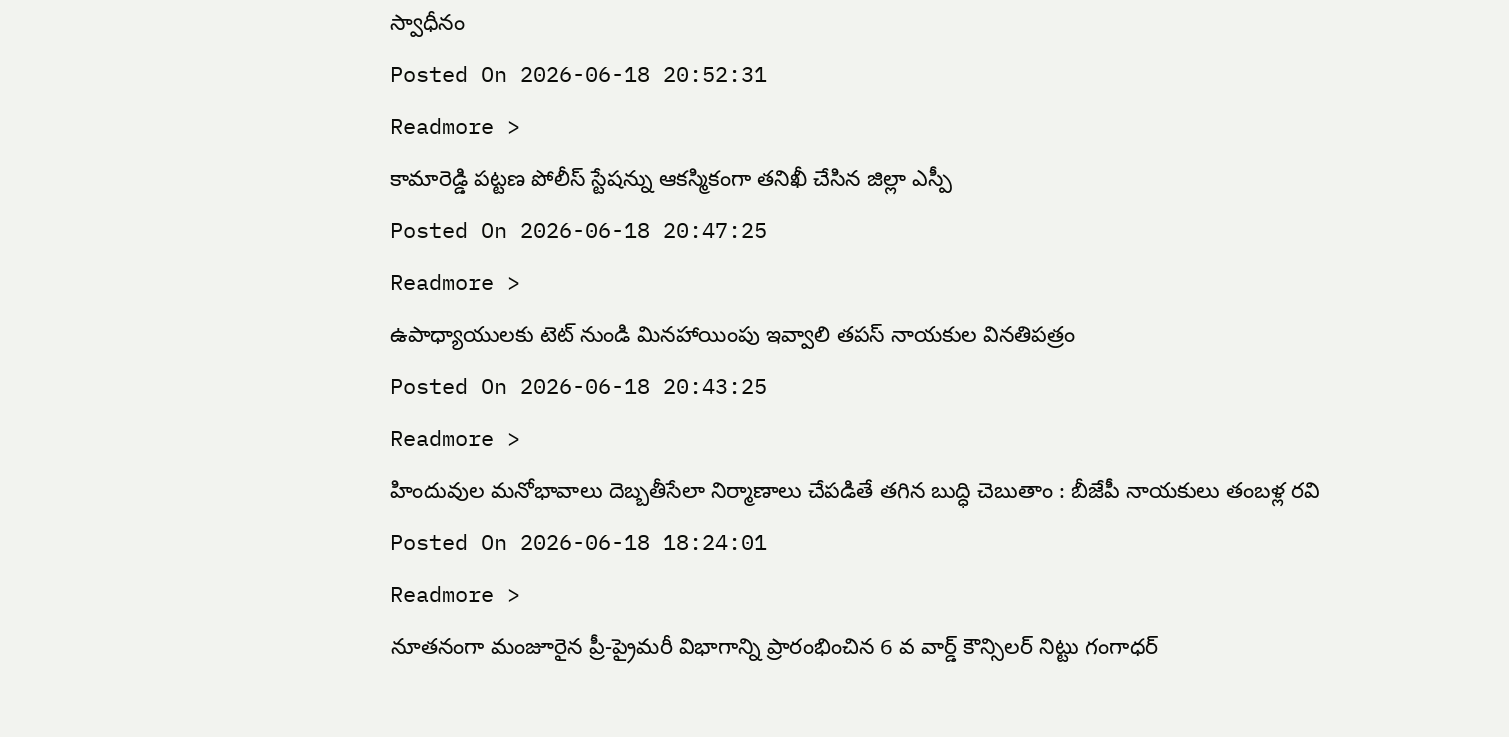స్వాధీనం
Posted On 2026-06-18 20:52:31
Readmore >
కామారెడ్డి పట్టణ పోలీస్ స్టేషన్ను ఆకస్మికంగా తనిఖీ చేసిన జిల్లా ఎస్పీ
Posted On 2026-06-18 20:47:25
Readmore >
ఉపాధ్యాయులకు టెట్ నుండి మినహాయింపు ఇవ్వాలి తపస్ నాయకుల వినతిపత్రం
Posted On 2026-06-18 20:43:25
Readmore >
హిందువుల మనోభావాలు దెబ్బతీసేలా నిర్మాణాలు చేపడితే తగిన బుద్ధి చెబుతాం : బీజేపీ నాయకులు తంబళ్ల రవి
Posted On 2026-06-18 18:24:01
Readmore >
నూతనంగా మంజూరైన ప్రీ-ప్రైమరీ విభాగాన్ని ప్రారంభించిన 6 వ వార్డ్ కౌన్సిలర్ నిట్టు గంగాధర్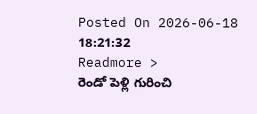Posted On 2026-06-18 18:21:32
Readmore >
రెండో పెళ్లి గురించి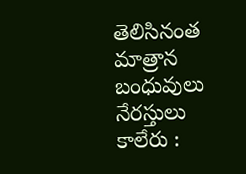తెలిసినంత మాత్రాన బంధువులు నేరస్తులు కాలేరు :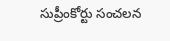సుప్రీంకోర్టు సంచలన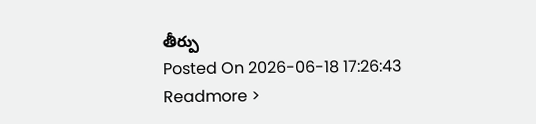తీర్పు
Posted On 2026-06-18 17:26:43
Readmore >